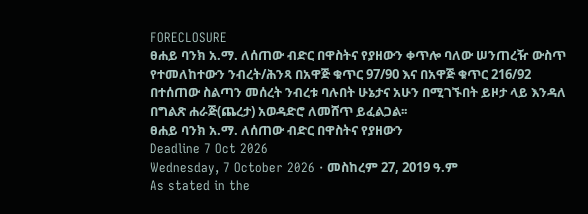FORECLOSURE
ፀሐይ ባንክ አ.ማ. ለሰጠው ብድር በዋስትና የያዘውን ቀጥሎ ባለው ሠንጠረዥ ውስጥ የተመለከተውን ንብረት/ሕንጻ በአዋጅ ቁጥር 97/90 እና በአዋጅ ቁጥር 216/92 በተሰጠው ስልጣን መሰረት ንብረቱ ባሉበት ሁኔታና አሁን በሚገኙበት ይዞታ ላይ እንዳለ በግልጽ ሐራጅ(ጨረታ) አወዳድሮ ለመሸጥ ይፈልጋል፡፡
ፀሐይ ባንክ አ.ማ. ለሰጠው ብድር በዋስትና የያዘውን
Deadline 7 Oct 2026
Wednesday, 7 October 2026 · መስከረም 27, 2019 ዓ.ም
As stated in the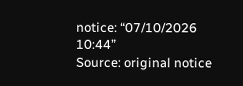notice: “07/10/2026 10:44”
Source: original notice